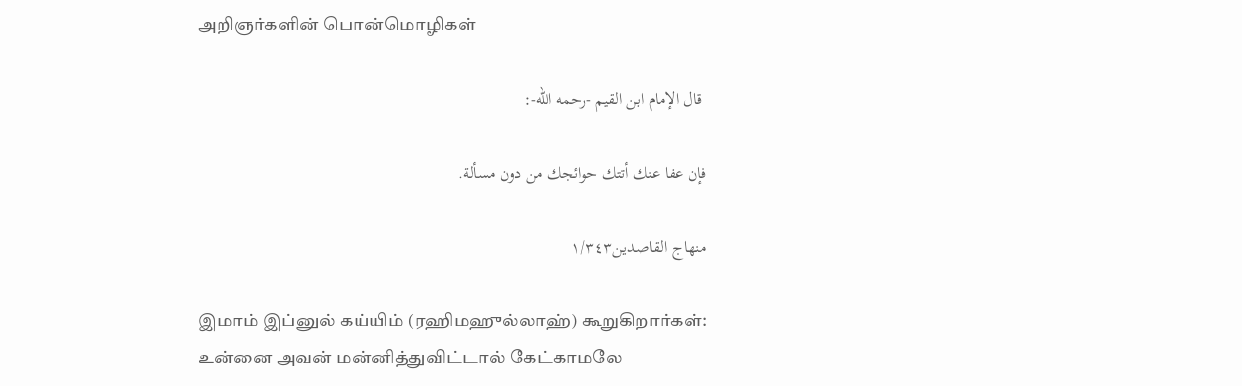அறிஞர்களின் பொன்மொழிகள்

 قال الإمام ابن القيم -رحمه الله-:

فإن عفا عنك أتتك حوائجك من دون مسألة.

منهاج القاصدين١/٣٤٣

இமாம் இப்னுல் கய்யிம் (ரஹிமஹுல்லாஹ்) கூறுகிறார்கள்: உன்னை அவன் மன்னித்துவிட்டால் கேட்காமலே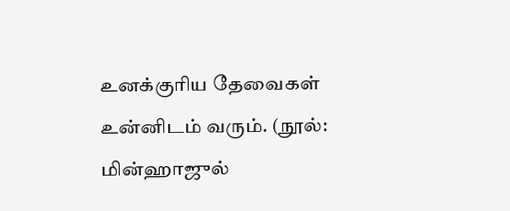உனக்குரிய தேவைகள் உன்னிடம் வரும். (நூல்: மின்ஹாஜுல்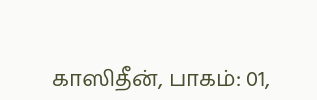காஸிதீன், பாகம்: 01,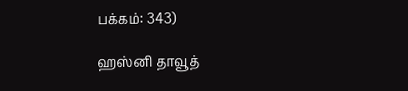பக்கம்: 343)

ஹஸ்னி தாவூத்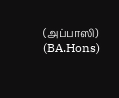(அப்பாஸி) (BA.Hons)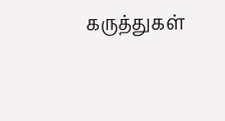கருத்துகள்